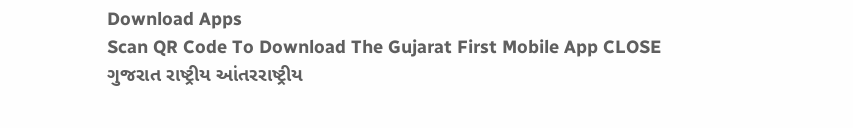Download Apps
Scan QR Code To Download The Gujarat First Mobile App CLOSE
ગુજરાત રાષ્ટ્રીય આંતરરાષ્ટ્રીય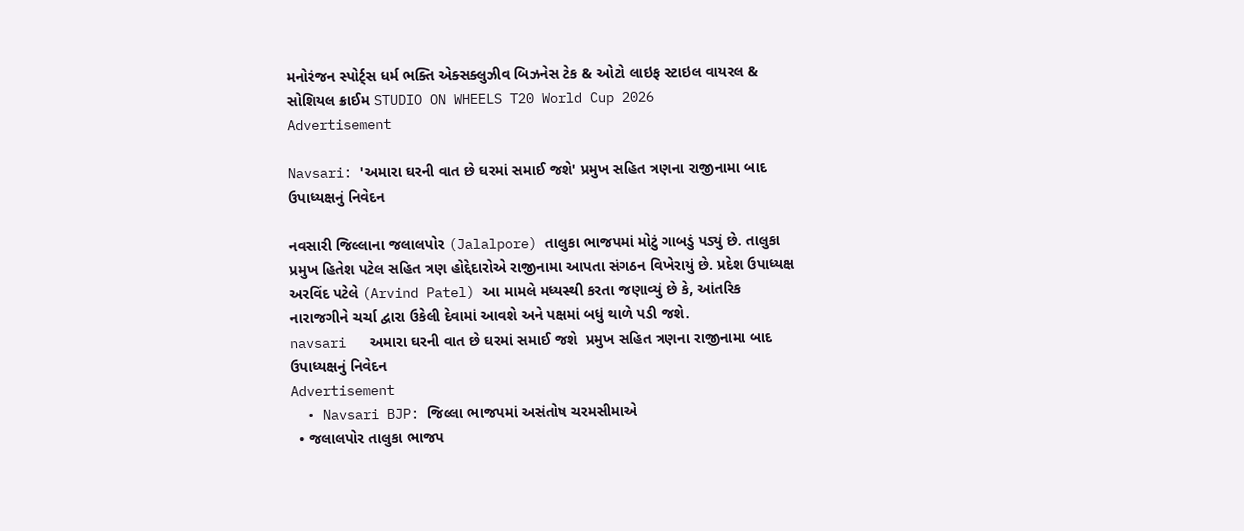મનોરંજન સ્પોર્ટ્સ ધર્મ ભક્તિ એક્સક્લુઝીવ બિઝનેસ ટેક & ઓટો લાઇફ સ્ટાઇલ વાયરલ & સોશિયલ ક્રાઈમ STUDIO ON WHEELS T20 World Cup 2026
Advertisement

Navsari: 'અમારા ઘરની વાત છે ઘરમાં સમાઈ જશે' પ્રમુખ સહિત ત્રણના રાજીનામા બાદ ઉપાધ્યક્ષનું નિવેદન

નવસારી જિલ્લાના જલાલપોર (Jalalpore) તાલુકા ભાજપમાં મોટું ગાબડું પડ્યું છે. તાલુકા પ્રમુખ હિતેશ પટેલ સહિત ત્રણ હોદ્દેદારોએ રાજીનામા આપતા સંગઠન વિખેરાયું છે. પ્રદેશ ઉપાધ્યક્ષ અરવિંદ પટેલે (Arvind Patel) આ મામલે મધ્યસ્થી કરતા જણાવ્યું છે કે, આંતરિક નારાજગીને ચર્ચા દ્વારા ઉકેલી દેવામાં આવશે અને પક્ષમાં બધું થાળે પડી જશે.
navsari   અમારા ઘરની વાત છે ઘરમાં સમાઈ જશે  પ્રમુખ સહિત ત્રણના રાજીનામા બાદ ઉપાધ્યક્ષનું નિવેદન
Advertisement
  • Navsari BJP: જિલ્લા ભાજપમાં અસંતોષ ચરમસીમાએ
  • જલાલપોર તાલુકા ભાજપ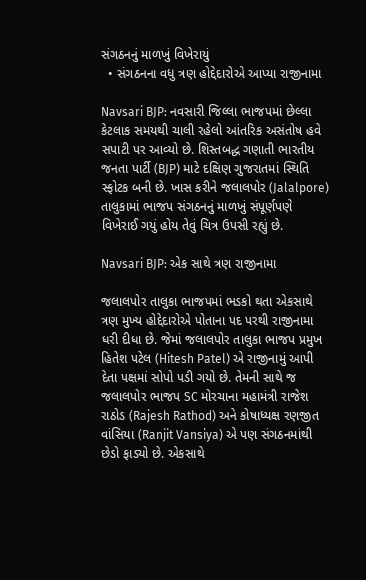સંગઠનનું માળખું વિખેરાયું
  • સંગઠનના વધુ ત્રણ હોદ્દેદારોએ આપ્યા રાજીનામા

Navsari BJP: નવસારી જિલ્લા ભાજપમાં છેલ્લા કેટલાક સમયથી ચાલી રહેલો આંતરિક અસંતોષ હવે સપાટી પર આવ્યો છે. શિસ્તબદ્ધ ગણાતી ભારતીય જનતા પાર્ટી (BJP) માટે દક્ષિણ ગુજરાતમાં સ્થિતિ સ્ફોટક બની છે. ખાસ કરીને જલાલપોર (Jalalpore) તાલુકામાં ભાજપ સંગઠનનું માળખું સંપૂર્ણપણે વિખેરાઈ ગયું હોય તેવું ચિત્ર ઉપસી રહ્યું છે.

Navsari BJP: એક સાથે ત્રણ રાજીનામા

જલાલપોર તાલુકા ભાજપમાં ભડકો થતા એકસાથે ત્રણ મુખ્ય હોદ્દેદારોએ પોતાના પદ પરથી રાજીનામા ધરી દીધા છે. જેમાં જલાલપોર તાલુકા ભાજપ પ્રમુખ હિતેશ પટેલ (Hitesh Patel) એ રાજીનામું આપી દેતા પક્ષમાં સોપો પડી ગયો છે. તેમની સાથે જ જલાલપોર ભાજપ SC મોરચાના મહામંત્રી રાજેશ રાઠોડ (Rajesh Rathod) અને કોષાધ્યક્ષ રણજીત વાંસિયા (Ranjit Vansiya) એ પણ સંગઠનમાંથી છેડો ફાડ્યો છે. એકસાથે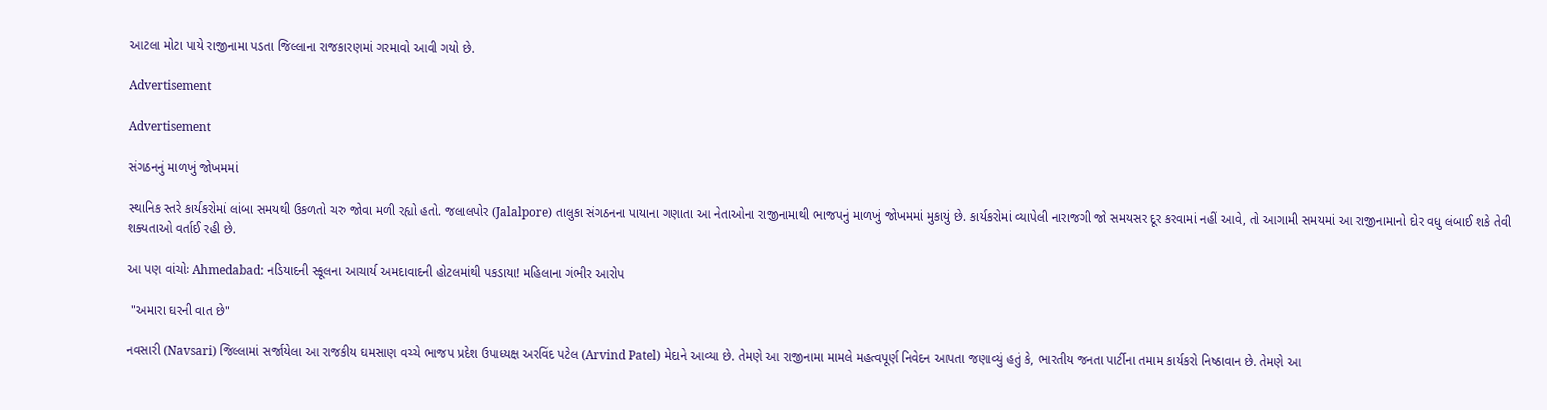આટલા મોટા પાયે રાજીનામા પડતા જિલ્લાના રાજકારણમાં ગરમાવો આવી ગયો છે.

Advertisement

Advertisement

સંગઠનનું માળખું જોખમમાં

સ્થાનિક સ્તરે કાર્યકરોમાં લાંબા સમયથી ઉકળતો ચરુ જોવા મળી રહ્યો હતો. જલાલપોર (Jalalpore) તાલુકા સંગઠનના પાયાના ગણાતા આ નેતાઓના રાજીનામાથી ભાજપનું માળખું જોખમમાં મુકાયું છે. કાર્યકરોમાં વ્યાપેલી નારાજગી જો સમયસર દૂર કરવામાં નહીં આવે, તો આગામી સમયમાં આ રાજીનામાનો દોર વધુ લંબાઈ શકે તેવી શક્યતાઓ વર્તાઈ રહી છે.

આ પણ વાંચોઃ Ahmedabad: નડિયાદની સ્કૂલના આચાર્ય અમદાવાદની હોટલમાંથી પકડાયા! મહિલાના ગંભીર આરોપ

 "અમારા ઘરની વાત છે"

નવસારી (Navsari) જિલ્લામાં સર્જાયેલા આ રાજકીય ઘમસાણ વચ્ચે ભાજપ પ્રદેશ ઉપાધ્યક્ષ અરવિંદ પટેલ (Arvind Patel) મેદાને આવ્યા છે. તેમણે આ રાજીનામા મામલે મહત્વપૂર્ણ નિવેદન આપતા જણાવ્યું હતું કે, ભારતીય જનતા પાર્ટીના તમામ કાર્યકરો નિષ્ઠાવાન છે. તેમણે આ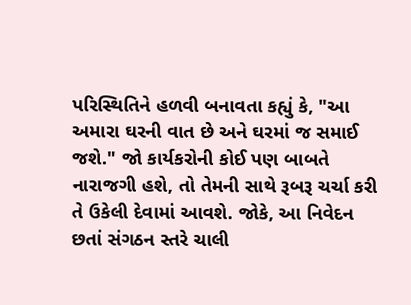પરિસ્થિતિને હળવી બનાવતા કહ્યું કે, "આ અમારા ઘરની વાત છે અને ઘરમાં જ સમાઈ જશે." જો કાર્યકરોની કોઈ પણ બાબતે નારાજગી હશે, તો તેમની સાથે રૂબરૂ ચર્ચા કરી તે ઉકેલી દેવામાં આવશે. જોકે, આ નિવેદન છતાં સંગઠન સ્તરે ચાલી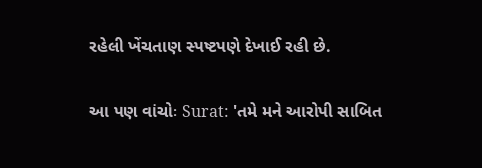રહેલી ખેંચતાણ સ્પષ્ટપણે દેખાઈ રહી છે.

આ પણ વાંચોઃ Surat: 'તમે મને આરોપી સાબિત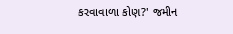કરવાવાળા કોણ?' જમીન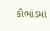કૌભાંડમાં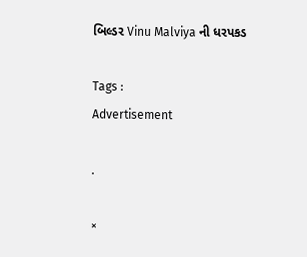બિલ્ડર Vinu Malviya ની ધરપકડ

Tags :
Advertisement

.

×